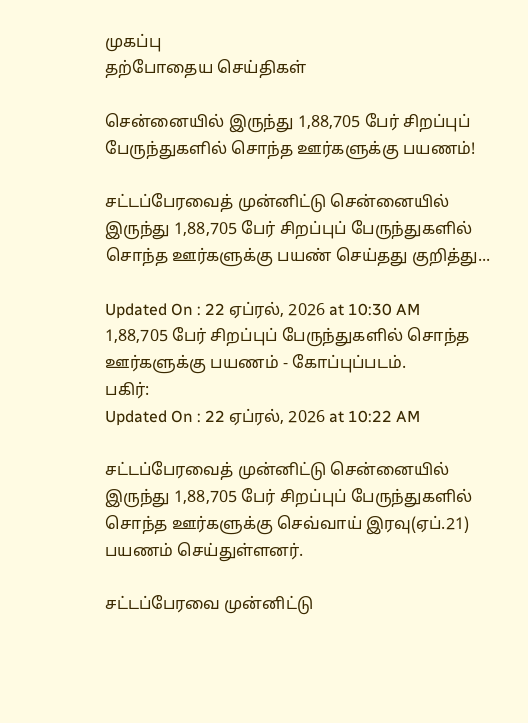முகப்பு
தற்போதைய செய்திகள்

சென்னையில் இருந்து 1,88,705 பேர் சிறப்புப் பேருந்துகளில் சொந்த ஊர்களுக்கு பயணம்!

சட்டப்பேரவைத் முன்னிட்டு சென்னையில் இருந்து 1,88,705 பேர் சிறப்புப் பேருந்துகளில் சொந்த ஊர்களுக்கு பயண் செய்தது குறித்து...

Updated On : 22 ஏப்ரல், 2026 at 10:30 AM
1,88,705 பேர் சிறப்புப் பேருந்துகளில் சொந்த ஊர்களுக்கு பயணம் - கோப்புப்படம்.
பகிர்:
Updated On : 22 ஏப்ரல், 2026 at 10:22 AM

சட்டப்பேரவைத் முன்னிட்டு சென்னையில் இருந்து 1,88,705 பேர் சிறப்புப் பேருந்துகளில் சொந்த ஊர்களுக்கு செவ்வாய் இரவு(ஏப்.21) பயணம் செய்துள்ளனர்.

சட்டப்பேரவை முன்னிட்டு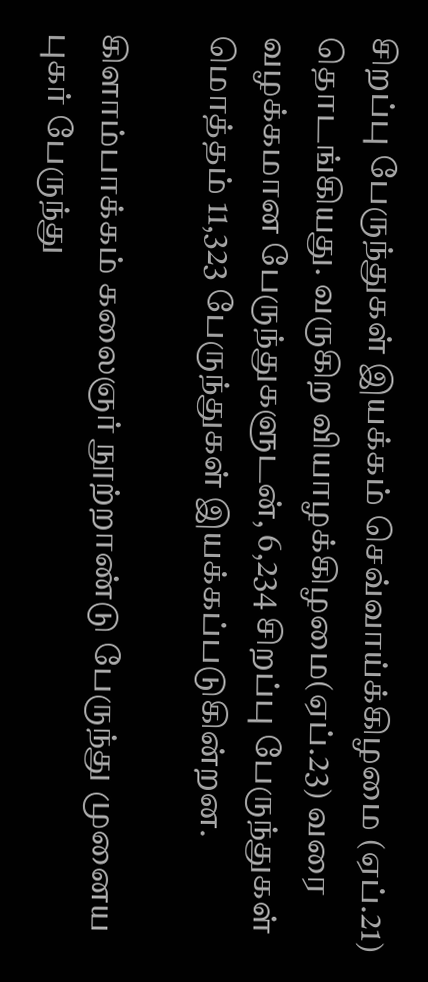சிறப்பு பேருந்துகள் இயக்கம் செவ்வாய்க்கிழமை (ஏப்.21) தொடங்கியது. வருகிற வியாழக்கிழமை(ஏப்.23) வரை வழக்கமான பேருந்துகளுடன், 6,234 சிறப்பு பேருந்துகள் மொத்தம் 11,323 பேருந்துகள் இயக்கப்படுகின்றன.

கிளாம்பாக்கம் கலைஞர் நூற்றாண்டு பேருந்து முனைய புகர் பேருந்து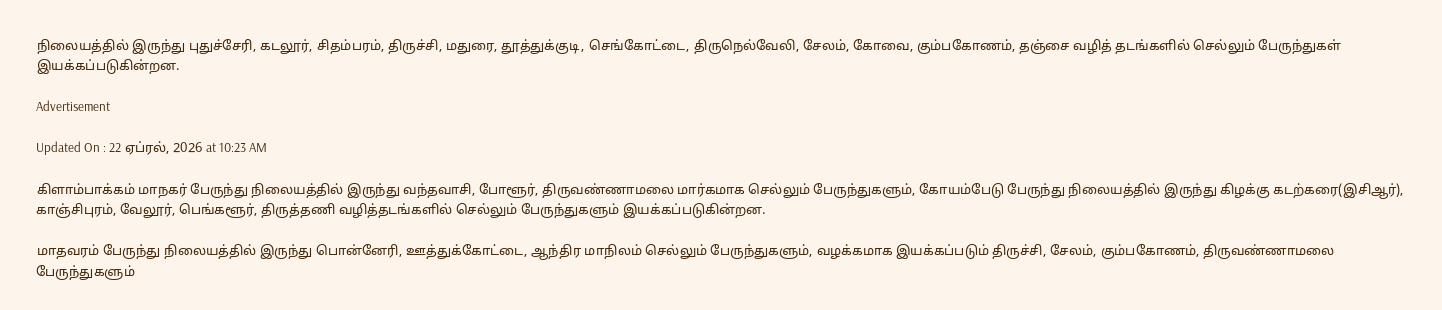நிலையத்தில் இருந்து புதுச்சேரி, கடலூர், சிதம்பரம், திருச்சி, மதுரை, தூத்துக்குடி, செங்கோட்டை, திருநெல்வேலி, சேலம், கோவை, கும்பகோணம், தஞ்சை வழித் தடங்களில் செல்லும் பேருந்துகள் இயக்கப்படுகின்றன.

Advertisement

Updated On : 22 ஏப்ரல், 2026 at 10:23 AM

கிளாம்பாக்கம் மாநகர் பேருந்து நிலையத்தில் இருந்து வந்தவாசி, போளூர், திருவண்ணாமலை மார்கமாக செல்லும் பேருந்துகளும், கோயம்பேடு பேருந்து நிலையத்தில் இருந்து கிழக்கு கடற்கரை(இசிஆர்), காஞ்சிபுரம், வேலூர், பெங்களூர், திருத்தணி வழித்தடங்களில் செல்லும் பேருந்துகளும் இயக்கப்படுகின்றன.

மாதவரம் பேருந்து நிலையத்தில் இருந்து பொன்னேரி, ஊத்துக்கோட்டை, ஆந்திர மாநிலம் செல்லும் பேருந்துகளும், வழக்கமாக இயக்கப்படும் திருச்சி, சேலம், கும்பகோணம், திருவண்ணாமலை பேருந்துகளும்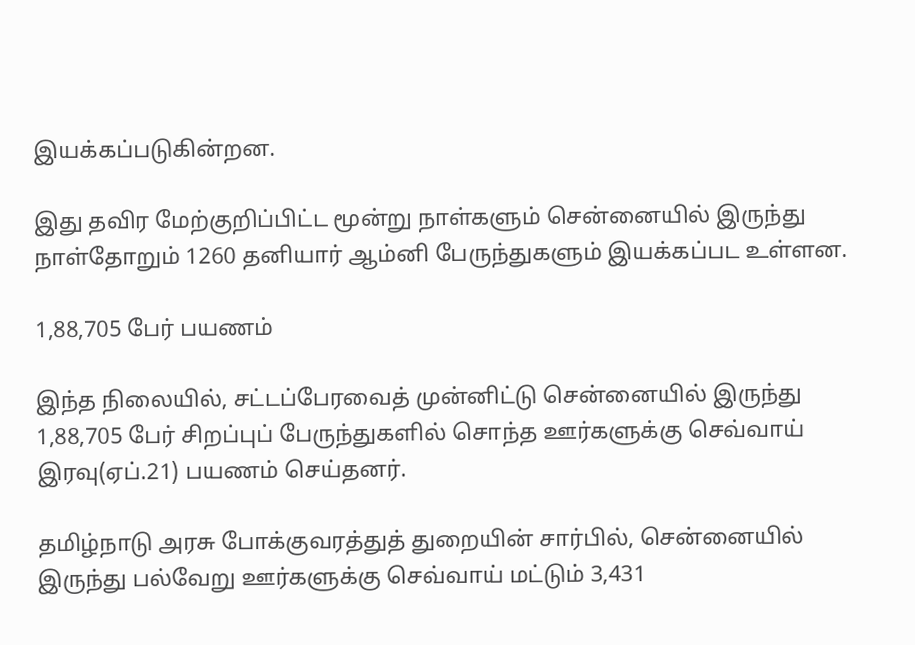இயக்கப்படுகின்றன.

இது தவிர மேற்குறிப்பிட்ட மூன்று நாள்களும் சென்னையில் இருந்து நாள்தோறும் 1260 தனியார் ஆம்னி பேருந்துகளும் இயக்கப்பட உள்ளன.

1,88,705 பேர் பயணம்

இந்த நிலையில், சட்டப்பேரவைத் முன்னிட்டு சென்னையில் இருந்து 1,88,705 பேர் சிறப்புப் பேருந்துகளில் சொந்த ஊர்களுக்கு செவ்வாய் இரவு(ஏப்.21) பயணம் செய்தனர்.

தமிழ்நாடு அரசு போக்குவரத்துத் துறையின் சார்பில், சென்னையில் இருந்து பல்வேறு ஊர்களுக்கு செவ்வாய் மட்டும் 3,431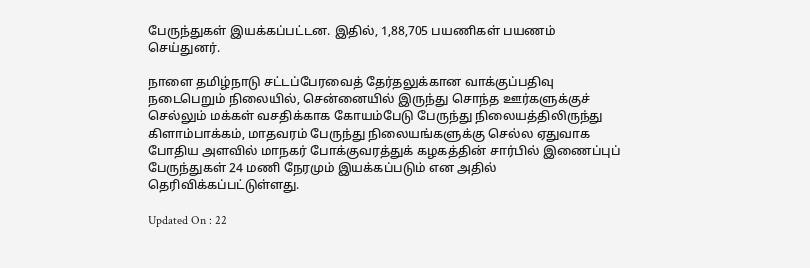பேருந்துகள் இயக்கப்பட்டன. இதில், 1,88,705 பயணிகள் பயணம் செய்துனர்.

நாளை தமிழ்நாடு சட்டப்பேரவைத் தேர்தலுக்கான வாக்குப்பதிவு நடைபெறும் நிலையில், சென்னையில் இருந்து சொந்த ஊர்களுக்குச் செல்லும் மக்கள் வசதிக்காக கோயம்பேடு பேருந்து நிலையத்திலிருந்து கிளாம்பாக்கம், மாதவரம் பேருந்து நிலையங்களுக்கு செல்ல ஏதுவாக போதிய அளவில் மாநகர் போக்குவரத்துக் கழகத்தின் சார்பில் இணைப்புப் பேருந்துகள் 24 மணி நேரமும் இயக்கப்படும் என அதில் தெரிவிக்கப்பட்டுள்ளது.

Updated On : 22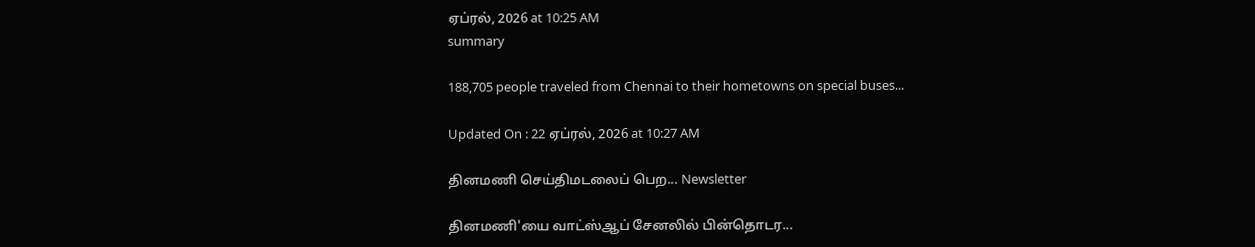ஏப்ரல், 2026 at 10:25 AM
summary

188,705 people traveled from Chennai to their hometowns on special buses...

Updated On : 22 ஏப்ரல், 2026 at 10:27 AM

தினமணி செய்திமடலைப் பெற... Newsletter

தினமணி'யை வாட்ஸ்ஆப் சேனலில் பின்தொடர...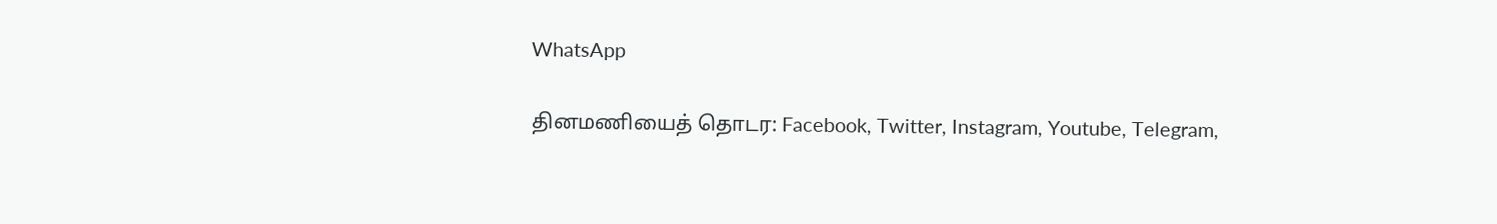WhatsApp

தினமணியைத் தொடர: Facebook, Twitter, Instagram, Youtube, Telegram,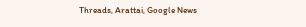Threads, Arattai, Google News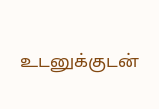உடனுக்குடன்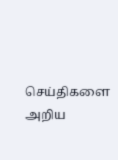செய்திகளை அறிய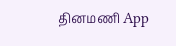தினமணி App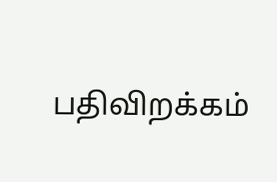பதிவிறக்கம்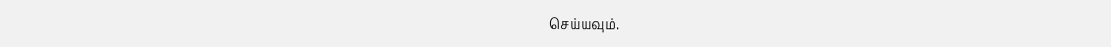செய்யவும்.